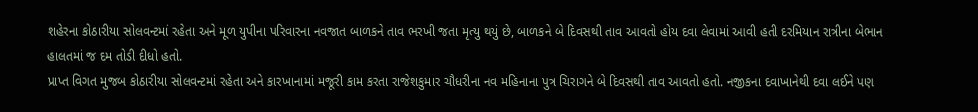શહેરના કોઠારીયા સોલવન્ટમાં રહેતા અને મૂળ યુપીના પરિવારના નવજાત બાળકને તાવ ભરખી જતા મૃત્યુ થયું છે, બાળકને બે દિવસથી તાવ આવતો હોય દવા લેવામાં આવી હતી દરમિયાન રાત્રીના બેભાન હાલતમાં જ દમ તોડી દીધો હતો.
પ્રાપ્ત વિગત મુજબ કોઠારીયા સોલવન્ટમાં રહેતા અને કારખાનામાં મજૂરી કામ કરતા રાજેશકુમાર ચૌધરીના નવ મહિનાના પુત્ર ચિરાગને બે દિવસથી તાવ આવતો હતો. નજીકના દવાખાનેથી દવા લઈને પણ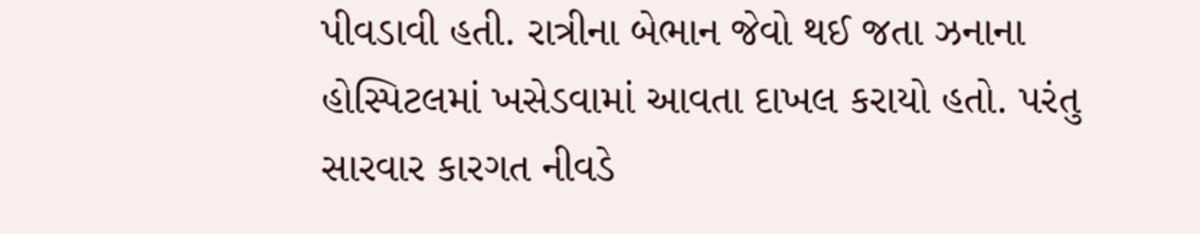પીવડાવી હતી. રાત્રીના બેભાન જેવો થઈ જતા ઝનાના હોસ્પિટલમાં ખસેડવામાં આવતા દાખલ કરાયો હતો. પરંતુ સારવાર કારગત નીવડે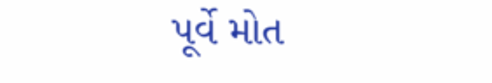પૂર્વે મોત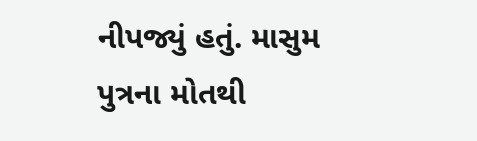નીપજ્યું હતું. માસુમ પુત્રના મોતથી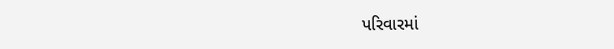પરિવારમાં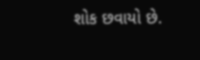શોક છવાયો છે.